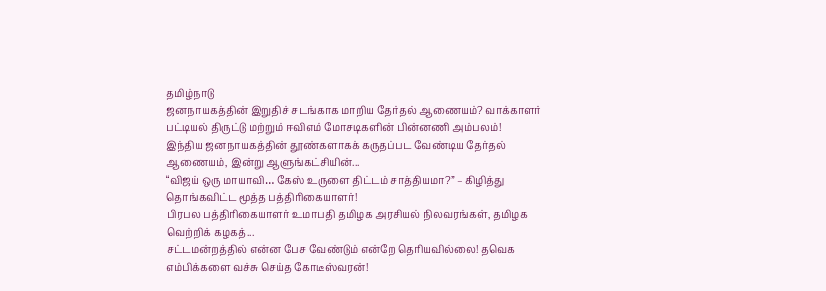தமிழ்நாடு
ஜனநாயகத்தின் இறுதிச் சடங்காக மாறிய தேர்தல் ஆணையம்? வாக்காளர் பட்டியல் திருட்டு மற்றும் ஈவிஎம் மோசடிகளின் பின்னணி அம்பலம்!
இந்திய ஜனநாயகத்தின் தூண்களாகக் கருதப்பட வேண்டிய தேர்தல் ஆணையம், இன்று ஆளுங்கட்சியின்...
“விஜய் ஒரு மாயாவி… கேஸ் உருளை திட்டம் சாத்தியமா?” – கிழித்து தொங்கவிட்ட மூத்த பத்திரிகையாளர்!
பிரபல பத்திரிகையாளர் உமாபதி தமிழக அரசியல் நிலவரங்கள், தமிழக வெற்றிக் கழகத்...
சட்டமன்றத்தில் என்ன பேச வேண்டும் என்றே தெரியவில்லை! தவெக எம்பிக்களை வச்சு செய்த கோடீஸ்வரன்!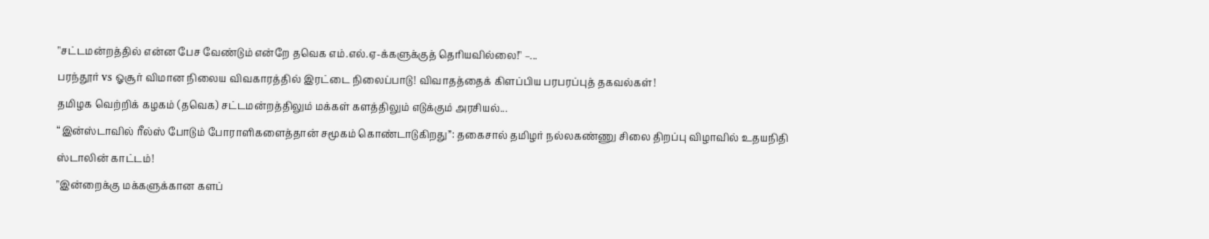"சட்டமன்றத்தில் என்ன பேச வேண்டும் என்றே தவெக எம்.எல்.ஏ-க்களுக்குத் தெரியவில்லை!" –...
பரந்தூர் vs ஓசூர் விமான நிலைய விவகாரத்தில் இரட்டை நிலைப்பாடு! விவாதத்தைக் கிளப்பிய பரபரப்புத் தகவல்கள்!
தமிழக வெற்றிக் கழகம் (தவெக) சட்டமன்றத்திலும் மக்கள் களத்திலும் எடுக்கும் அரசியல்...
“இன்ஸ்டாவில் ரீல்ஸ் போடும் போராளிகளைத்தான் சமூகம் கொண்டாடுகிறது”: தகைசால் தமிழர் நல்லகண்ணு சிலை திறப்பு விழாவில் உதயநிதி ஸ்டாலின் காட்டம்!
"இன்றைக்கு மக்களுக்கான களப்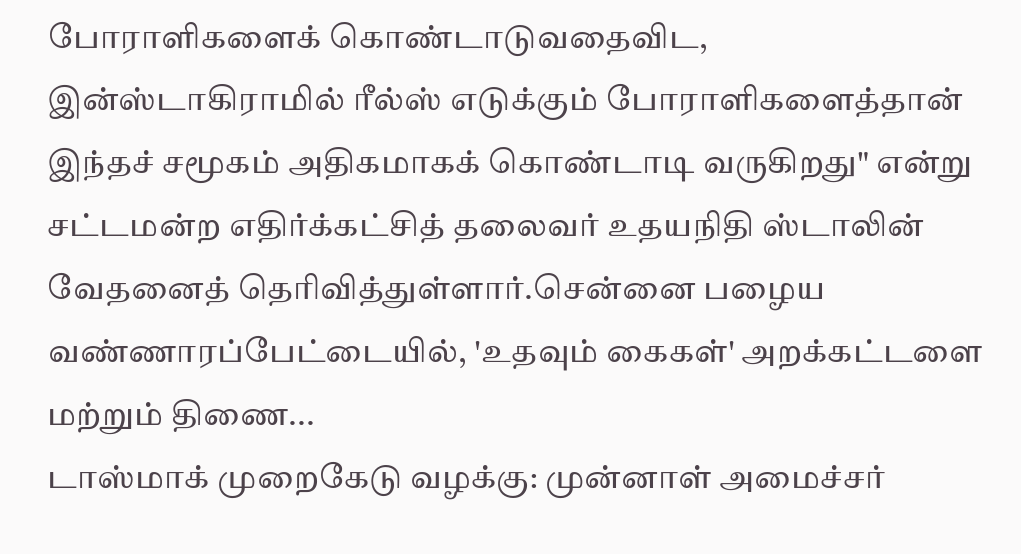போராளிகளைக் கொண்டாடுவதைவிட, இன்ஸ்டாகிராமில் ரீல்ஸ் எடுக்கும் போராளிகளைத்தான் இந்தச் சமூகம் அதிகமாகக் கொண்டாடி வருகிறது" என்று சட்டமன்ற எதிர்க்கட்சித் தலைவர் உதயநிதி ஸ்டாலின் வேதனைத் தெரிவித்துள்ளார்.சென்னை பழைய வண்ணாரப்பேட்டையில், 'உதவும் கைகள்' அறக்கட்டளை மற்றும் திணை...
டாஸ்மாக் முறைகேடு வழக்கு: முன்னாள் அமைச்சர்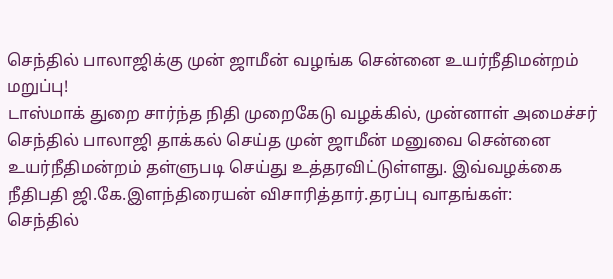செந்தில் பாலாஜிக்கு முன் ஜாமீன் வழங்க சென்னை உயர்நீதிமன்றம் மறுப்பு!
டாஸ்மாக் துறை சார்ந்த நிதி முறைகேடு வழக்கில், முன்னாள் அமைச்சர் செந்தில் பாலாஜி தாக்கல் செய்த முன் ஜாமீன் மனுவை சென்னை உயர்நீதிமன்றம் தள்ளுபடி செய்து உத்தரவிட்டுள்ளது. இவ்வழக்கை நீதிபதி ஜி.கே.இளந்திரையன் விசாரித்தார்.தரப்பு வாதங்கள்:
செந்தில்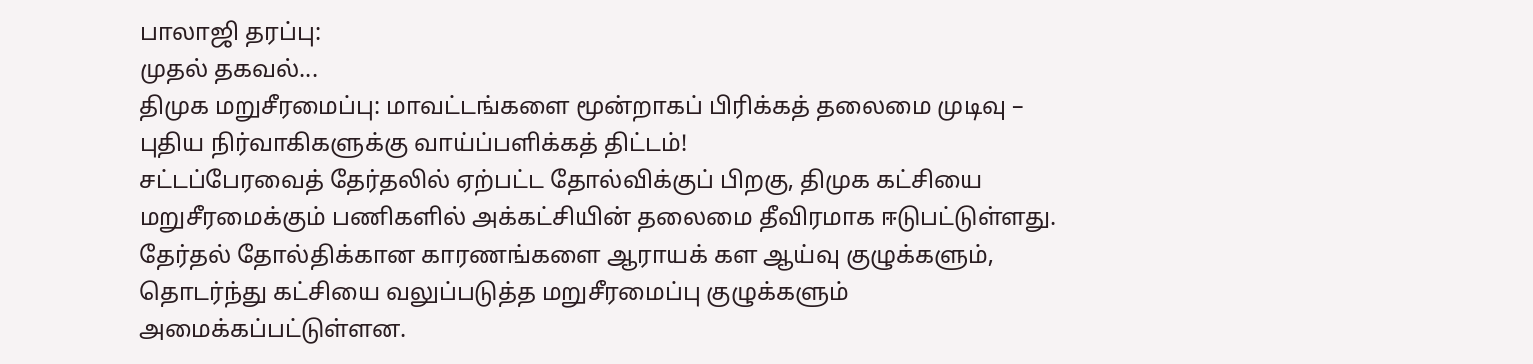பாலாஜி தரப்பு:
முதல் தகவல்...
திமுக மறுசீரமைப்பு: மாவட்டங்களை மூன்றாகப் பிரிக்கத் தலைமை முடிவு – புதிய நிர்வாகிகளுக்கு வாய்ப்பளிக்கத் திட்டம்!
சட்டப்பேரவைத் தேர்தலில் ஏற்பட்ட தோல்விக்குப் பிறகு, திமுக கட்சியை மறுசீரமைக்கும் பணிகளில் அக்கட்சியின் தலைமை தீவிரமாக ஈடுபட்டுள்ளது. தேர்தல் தோல்திக்கான காரணங்களை ஆராயக் கள ஆய்வு குழுக்களும், தொடர்ந்து கட்சியை வலுப்படுத்த மறுசீரமைப்பு குழுக்களும் அமைக்கப்பட்டுள்ளன.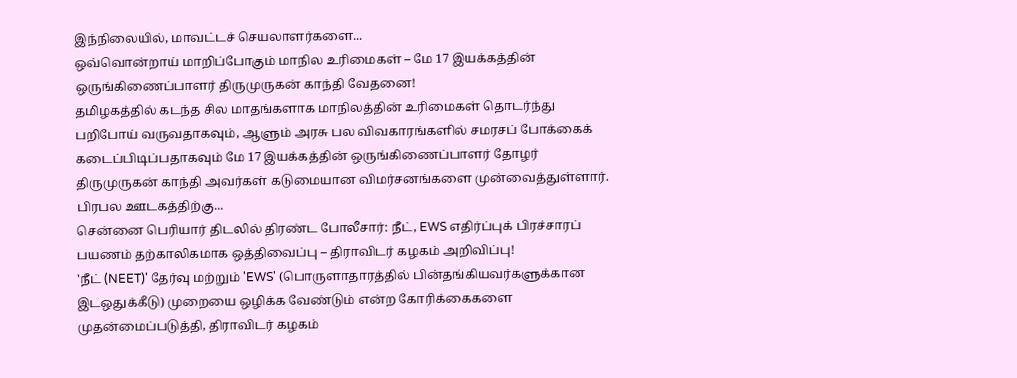இந்நிலையில், மாவட்டச் செயலாளர்களை...
ஒவ்வொன்றாய் மாறிப்போகும் மாநில உரிமைகள் – மே 17 இயக்கத்தின் ஒருங்கிணைப்பாளர் திருமுருகன் காந்தி வேதனை!
தமிழகத்தில் கடந்த சில மாதங்களாக மாநிலத்தின் உரிமைகள் தொடர்ந்து பறிபோய் வருவதாகவும், ஆளும் அரசு பல விவகாரங்களில் சமரசப் போக்கைக் கடைப்பிடிப்பதாகவும் மே 17 இயக்கத்தின் ஒருங்கிணைப்பாளர் தோழர் திருமுருகன் காந்தி அவர்கள் கடுமையான விமர்சனங்களை முன்வைத்துள்ளார். பிரபல ஊடகத்திற்கு...
சென்னை பெரியார் திடலில் திரண்ட போலீசார்: நீட், EWS எதிர்ப்புக் பிரச்சாரப் பயணம் தற்காலிகமாக ஒத்திவைப்பு – திராவிடர் கழகம் அறிவிப்பு!
'நீட் (NEET)' தேர்வு மற்றும் 'EWS' (பொருளாதாரத்தில் பின்தங்கியவர்களுக்கான இடஒதுக்கீடு) முறையை ஒழிக்க வேண்டும் என்ற கோரிக்கைகளை முதன்மைப்படுத்தி, திராவிடர் கழகம்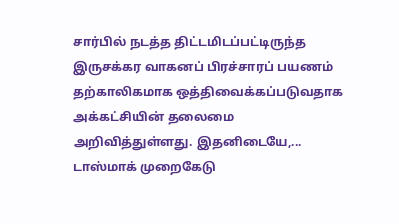சார்பில் நடத்த திட்டமிடப்பட்டிருந்த இருசக்கர வாகனப் பிரச்சாரப் பயணம் தற்காலிகமாக ஒத்திவைக்கப்படுவதாக அக்கட்சியின் தலைமை அறிவித்துள்ளது. இதனிடையே,...
டாஸ்மாக் முறைகேடு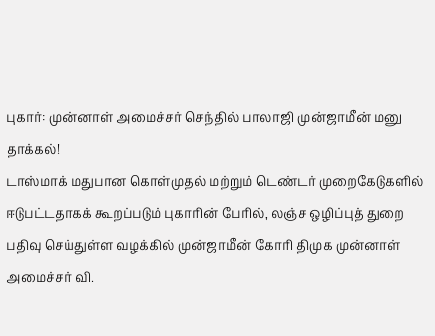புகார்: முன்னாள் அமைச்சர் செந்தில் பாலாஜி முன்ஜாமீன் மனு தாக்கல்!
டாஸ்மாக் மதுபான கொள்முதல் மற்றும் டெண்டர் முறைகேடுகளில் ஈடுபட்டதாகக் கூறப்படும் புகாரின் பேரில், லஞ்ச ஒழிப்புத் துறை பதிவு செய்துள்ள வழக்கில் முன்ஜாமீன் கோரி திமுக முன்னாள் அமைச்சர் வி.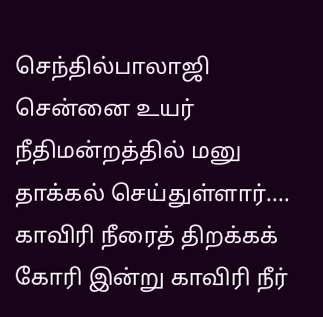செந்தில்பாலாஜி சென்னை உயர் நீதிமன்றத்தில் மனு தாக்கல் செய்துள்ளார்....
காவிரி நீரைத் திறக்கக் கோரி இன்று காவிரி நீர்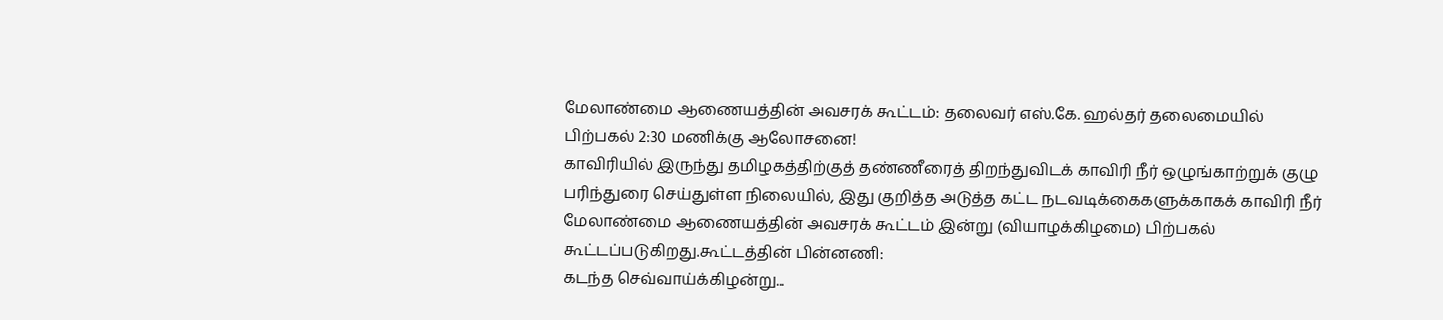மேலாண்மை ஆணையத்தின் அவசரக் கூட்டம்: தலைவர் எஸ்.கே. ஹல்தர் தலைமையில் பிற்பகல் 2:30 மணிக்கு ஆலோசனை!
காவிரியில் இருந்து தமிழகத்திற்குத் தண்ணீரைத் திறந்துவிடக் காவிரி நீர் ஒழுங்காற்றுக் குழு பரிந்துரை செய்துள்ள நிலையில், இது குறித்த அடுத்த கட்ட நடவடிக்கைகளுக்காகக் காவிரி நீர் மேலாண்மை ஆணையத்தின் அவசரக் கூட்டம் இன்று (வியாழக்கிழமை) பிற்பகல் கூட்டப்படுகிறது.கூட்டத்தின் பின்னணி:
கடந்த செவ்வாய்க்கிழன்று...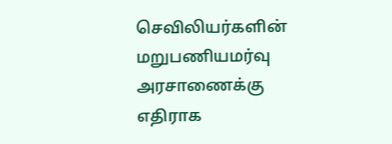செவிலியர்களின் மறுபணியமர்வு அரசாணைக்கு எதிராக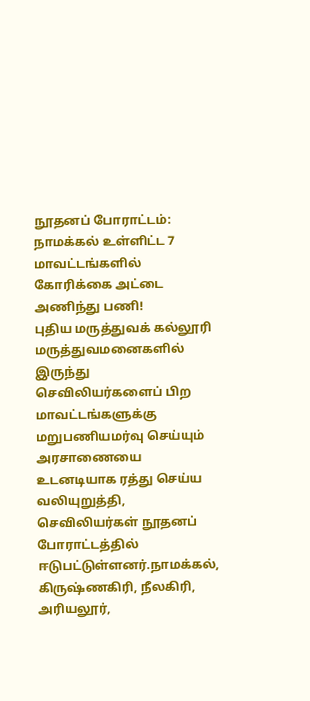நூதனப் போராட்டம்: நாமக்கல் உள்ளிட்ட 7 மாவட்டங்களில் கோரிக்கை அட்டை அணிந்து பணி!
புதிய மருத்துவக் கல்லூரி மருத்துவமனைகளில் இருந்து செவிலியர்களைப் பிற மாவட்டங்களுக்கு மறுபணியமர்வு செய்யும் அரசாணையை உடனடியாக ரத்து செய்ய வலியுறுத்தி, செவிலியர்கள் நூதனப் போராட்டத்தில் ஈடுபட்டுள்ளனர்.நாமக்கல், கிருஷ்ணகிரி, நீலகிரி, அரியலூர்,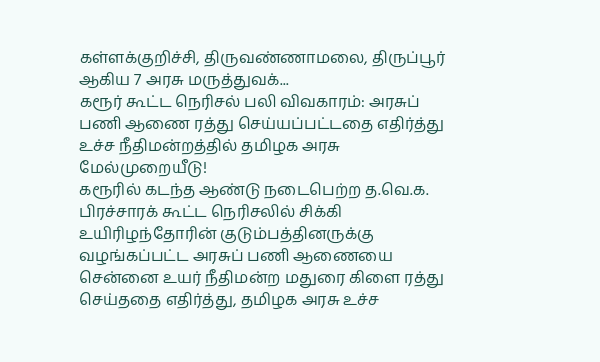கள்ளக்குறிச்சி, திருவண்ணாமலை, திருப்பூர் ஆகிய 7 அரசு மருத்துவக்...
கரூர் கூட்ட நெரிசல் பலி விவகாரம்: அரசுப் பணி ஆணை ரத்து செய்யப்பட்டதை எதிர்த்து உச்ச நீதிமன்றத்தில் தமிழக அரசு மேல்முறையீடு!
கரூரில் கடந்த ஆண்டு நடைபெற்ற த.வெ.க. பிரச்சாரக் கூட்ட நெரிசலில் சிக்கி உயிரிழந்தோரின் குடும்பத்தினருக்கு வழங்கப்பட்ட அரசுப் பணி ஆணையை சென்னை உயர் நீதிமன்ற மதுரை கிளை ரத்து செய்ததை எதிர்த்து, தமிழக அரசு உச்ச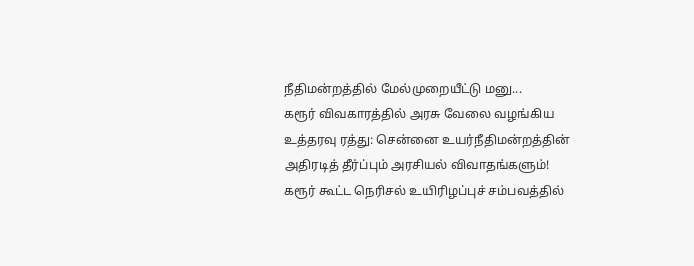நீதிமன்றத்தில் மேல்முறையீட்டு மனு...
கரூர் விவகாரத்தில் அரசு வேலை வழங்கிய உத்தரவு ரத்து: சென்னை உயர்நீதிமன்றத்தின் அதிரடித் தீர்ப்பும் அரசியல் விவாதங்களும்!
கரூர் கூட்ட நெரிசல் உயிரிழப்புச் சம்பவத்தில்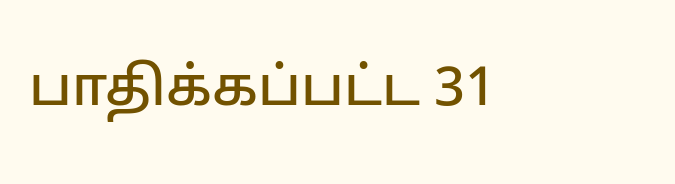பாதிக்கப்பட்ட 31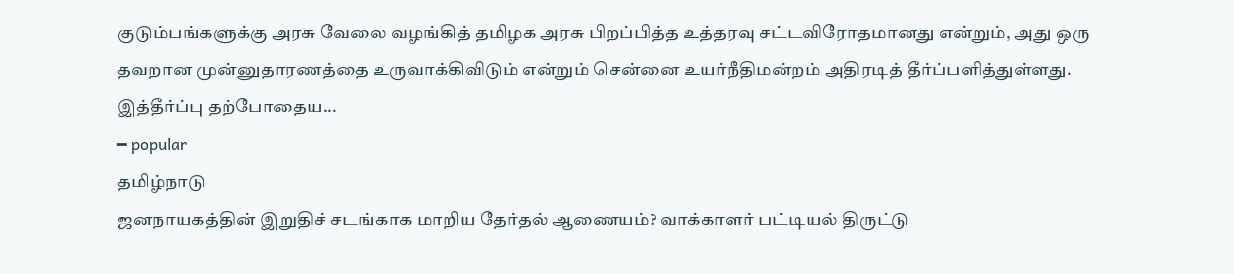குடும்பங்களுக்கு அரசு வேலை வழங்கித் தமிழக அரசு பிறப்பித்த உத்தரவு சட்டவிரோதமானது என்றும், அது ஒரு தவறான முன்னுதாரணத்தை உருவாக்கிவிடும் என்றும் சென்னை உயர்நீதிமன்றம் அதிரடித் தீர்ப்பளித்துள்ளது. இத்தீர்ப்பு தற்போதைய...
━ popular
தமிழ்நாடு
ஜனநாயகத்தின் இறுதிச் சடங்காக மாறிய தேர்தல் ஆணையம்? வாக்காளர் பட்டியல் திருட்டு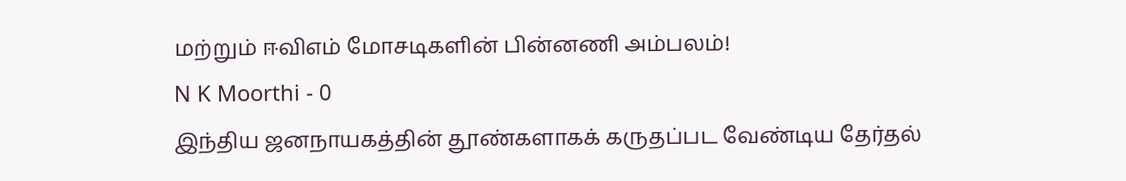மற்றும் ஈவிஎம் மோசடிகளின் பின்னணி அம்பலம்!
N K Moorthi - 0
இந்திய ஜனநாயகத்தின் தூண்களாகக் கருதப்பட வேண்டிய தேர்தல்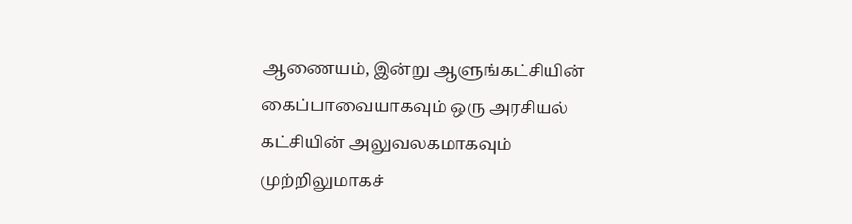ஆணையம், இன்று ஆளுங்கட்சியின் கைப்பாவையாகவும் ஒரு அரசியல் கட்சியின் அலுவலகமாகவும் முற்றிலுமாகச்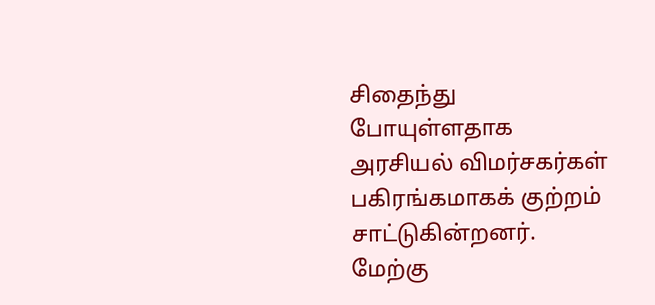சிதைந்து போயுள்ளதாக அரசியல் விமர்சகர்கள் பகிரங்கமாகக் குற்றம் சாட்டுகின்றனர். மேற்கு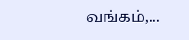வங்கம்,...